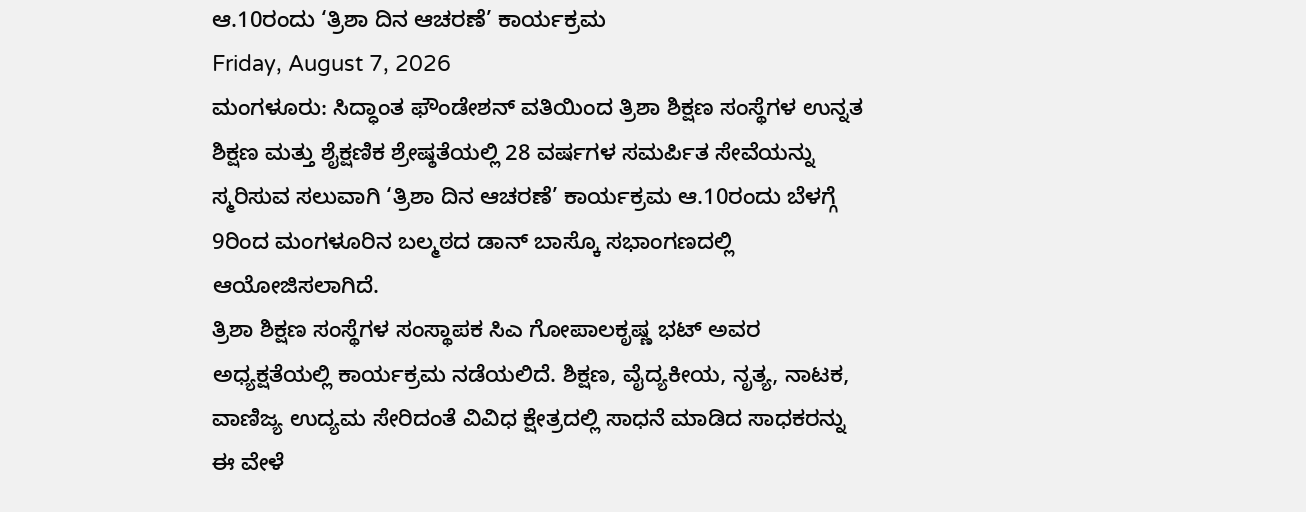ಆ.10ರಂದು ‘ತ್ರಿಶಾ ದಿನ ಆಚರಣೆ’ ಕಾರ್ಯಕ್ರಮ
Friday, August 7, 2026
ಮಂಗಳೂರು: ಸಿದ್ಧಾಂತ ಫೌಂಡೇಶನ್ ವತಿಯಿಂದ ತ್ರಿಶಾ ಶಿಕ್ಷಣ ಸಂಸ್ಥೆಗಳ ಉನ್ನತ ಶಿಕ್ಷಣ ಮತ್ತು ಶೈಕ್ಷಣಿಕ ಶ್ರೇಷ್ಠತೆಯಲ್ಲಿ 28 ವರ್ಷಗಳ ಸಮರ್ಪಿತ ಸೇವೆಯನ್ನು ಸ್ಮರಿಸುವ ಸಲುವಾಗಿ ‘ತ್ರಿಶಾ ದಿನ ಆಚರಣೆ’ ಕಾರ್ಯಕ್ರಮ ಆ.10ರಂದು ಬೆಳಗ್ಗೆ 9ರಿಂದ ಮಂಗಳೂರಿನ ಬಲ್ಮಠದ ಡಾನ್ ಬಾಸ್ಕೊ ಸಭಾಂಗಣದಲ್ಲಿ ಆಯೋಜಿಸಲಾಗಿದೆ.
ತ್ರಿಶಾ ಶಿಕ್ಷಣ ಸಂಸ್ಥೆಗಳ ಸಂಸ್ಥಾಪಕ ಸಿಎ ಗೋಪಾಲಕೃಷ್ಣ ಭಟ್ ಅವರ ಅಧ್ಯಕ್ಷತೆಯಲ್ಲಿ ಕಾರ್ಯಕ್ರಮ ನಡೆಯಲಿದೆ. ಶಿಕ್ಷಣ, ವೈದ್ಯಕೀಯ, ನೃತ್ಯ, ನಾಟಕ, ವಾಣಿಜ್ಯ ಉದ್ಯಮ ಸೇರಿದಂತೆ ವಿವಿಧ ಕ್ಷೇತ್ರದಲ್ಲಿ ಸಾಧನೆ ಮಾಡಿದ ಸಾಧಕರನ್ನು ಈ ವೇಳೆ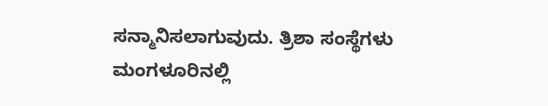ಸನ್ಮಾನಿಸಲಾಗುವುದು. ತ್ರಿಶಾ ಸಂಸ್ಥೆಗಳು ಮಂಗಳೂರಿನಲ್ಲಿ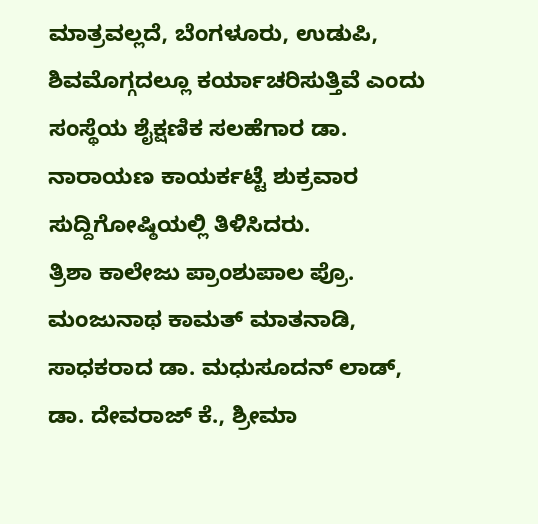ಮಾತ್ರವಲ್ಲದೆ, ಬೆಂಗಳೂರು, ಉಡುಪಿ, ಶಿವಮೊಗ್ಗದಲ್ಲೂ ಕರ್ಯಾಚರಿಸುತ್ತಿವೆ ಎಂದು ಸಂಸ್ಥೆಯ ಶೈಕ್ಷಣಿಕ ಸಲಹೆಗಾರ ಡಾ. ನಾರಾಯಣ ಕಾಯರ್ಕಟ್ಟೆ ಶುಕ್ರವಾರ ಸುದ್ದಿಗೋಷ್ಠಿಯಲ್ಲಿ ತಿಳಿಸಿದರು.
ತ್ರಿಶಾ ಕಾಲೇಜು ಪ್ರಾಂಶುಪಾಲ ಪ್ರೊ. ಮಂಜುನಾಥ ಕಾಮತ್ ಮಾತನಾಡಿ, ಸಾಧಕರಾದ ಡಾ. ಮಧುಸೂದನ್ ಲಾಡ್, ಡಾ. ದೇವರಾಜ್ ಕೆ., ಶ್ರೀಮಾ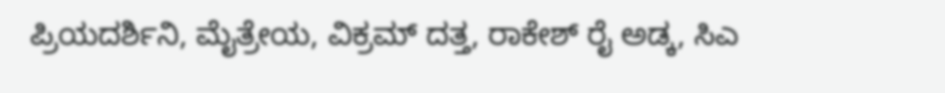ಪ್ರಿಯದರ್ಶಿನಿ, ಮೈತ್ರೇಯ, ವಿಕ್ರಮ್ ದತ್ತ, ರಾಕೇಶ್ ರೈ ಅಡ್ಕ, ಸಿಎ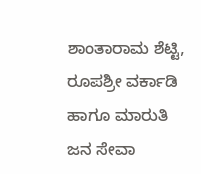ಶಾಂತಾರಾಮ ಶೆಟ್ಟಿ, ರೂಪಶ್ರೀ ವರ್ಕಾಡಿ ಹಾಗೂ ಮಾರುತಿ ಜನ ಸೇವಾ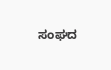ಸಂಘದ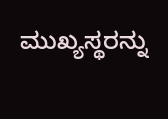ಮುಖ್ಯಸ್ಥರನ್ನು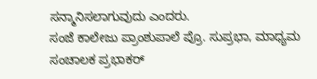ಸನ್ಮಾನಿಸಲಾಗುವುದು ಎಂದರು.
ಸಂಜೆ ಕಾಲೇಜು ಪ್ರಾಂಶುಪಾಲೆ ಪ್ರೊ. ಸುಪ್ರಭಾ, ಮಾಧ್ಯಮ ಸಂಚಾಲಕ ಪ್ರಭಾಕರ್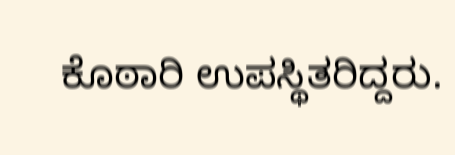ಕೊಠಾರಿ ಉಪಸ್ಥಿತರಿದ್ದರು.